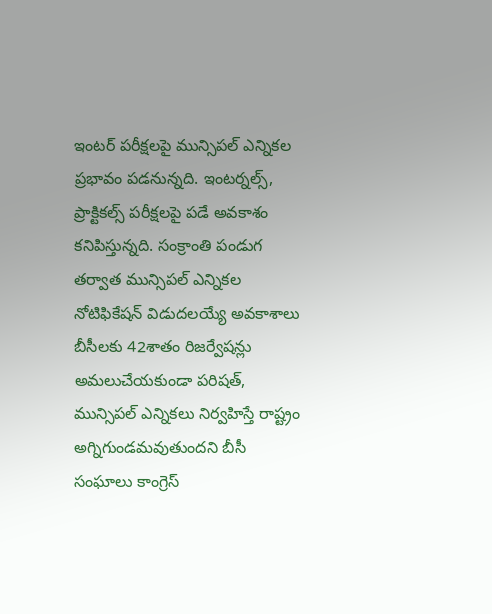ఇంటర్ పరీక్షలపై మున్సిపల్ ఎన్నికల ప్రభావం పడనున్నది. ఇంటర్నల్స్, ప్రాక్టికల్స్ పరీక్షలపై పడే అవకాశం కనిపిస్తున్నది. సంక్రాంతి పండుగ తర్వాత మున్సిపల్ ఎన్నికల నోటిఫికేషన్ విడుదలయ్యే అవకాశాలు
బీసీలకు 42శాతం రిజర్వేషన్లు అమలుచేయకుండా పరిషత్, మున్సిపల్ ఎన్నికలు నిర్వహిస్తే రాష్ట్రం అగ్నిగుండమవుతుందని బీసీ సంఘాలు కాంగ్రెస్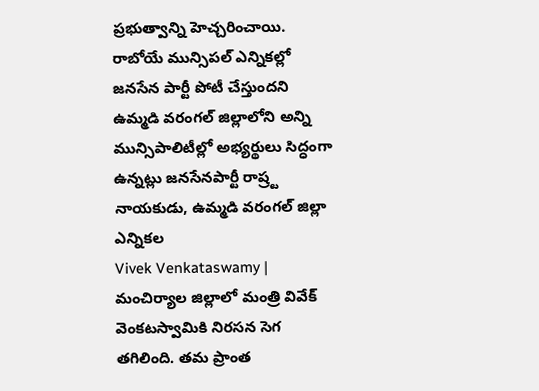ప్రభుత్వాన్ని హెచ్చరించాయి.
రాబోయే మున్సిపల్ ఎన్నికల్లో జనసేన పార్టీ పోటీ చేస్తుందని ఉమ్మడి వరంగల్ జిల్లాలోని అన్ని మున్సిపాలిటీల్లో అభ్యర్థులు సిద్ధంగా ఉన్నట్లు జనసేనపార్టీ రాష్ర్ట నాయకుడు, ఉమ్మడి వరంగల్ జిల్లా ఎన్నికల
Vivek Venkataswamy | మంచిర్యాల జిల్లాలో మంత్రి వివేక్ వెంకటస్వామికి నిరసన సెగ తగిలింది. తమ ప్రాంత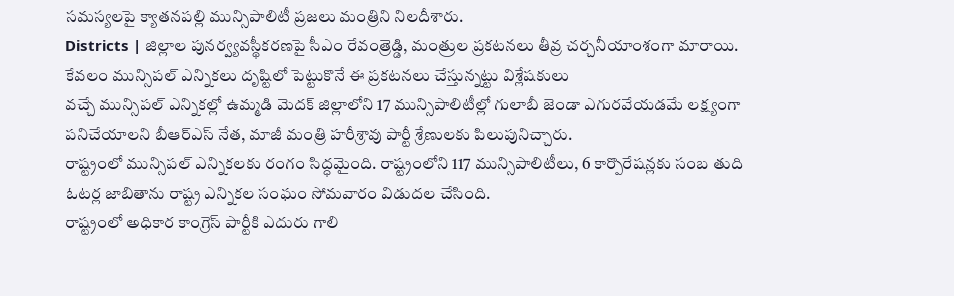సమస్యలపై క్యాతనపల్లి మున్సిపాలిటీ ప్రజలు మంత్రిని నిలదీశారు.
Districts | జిల్లాల పునర్వ్యవస్థీకరణపై సీఎం రేవంత్రెడ్డి, మంత్రుల ప్రకటనలు తీవ్ర చర్చనీయాంశంగా మారాయి. కేవలం మున్సిపల్ ఎన్నికలు దృష్టిలో పెట్టుకొనే ఈ ప్రకటనలు చేస్తున్నట్టు విశ్లేషకులు
వచ్చే మున్సిపల్ ఎన్నికల్లో ఉమ్మడి మెదక్ జిల్లాలోని 17 మున్సిపాలిటీల్లో గులాబీ జెండా ఎగురవేయడమే లక్ష్యంగా పనిచేయాలని బీఆర్ఎస్ నేత, మాజీ మంత్రి హరీశ్రావు పార్టీ శ్రేణులకు పిలుపునిచ్చారు.
రాష్ట్రంలో మున్సిపల్ ఎన్నికలకు రంగం సిద్ధమైంది. రాష్ట్రంలోని 117 మున్సిపాలిటీలు, 6 కార్పొరేషన్లకు సంబ తుది ఓటర్ల జాబితాను రాష్ట్ర ఎన్నికల సంఘం సోమవారం విడుదల చేసింది.
రాష్ట్రంలో అధికార కాంగ్రెస్ పార్టీకి ఎదురు గాలి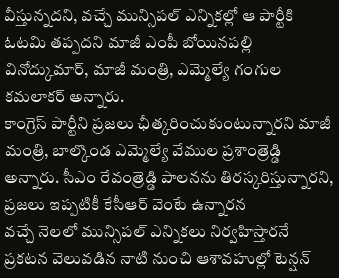వీస్తున్నదని, వచ్చే మున్సిపల్ ఎన్నికల్లో ఆ పార్టీకి ఓటమి తప్పదని మాజీ ఎంపీ బోయినపల్లి వినోద్కుమార్, మాజీ మంత్రి, ఎమ్మెల్యే గంగుల కమలాకర్ అన్నారు.
కాంగ్రెస్ పార్టీని ప్రజలు ఛీత్కరించుకుంటున్నారని మాజీ మంత్రి, బాల్కొండ ఎమ్మెల్యే వేముల ప్రశాంత్రెడ్డి అన్నారు. సీఎం రేవంత్రెడ్డి పాలనను తిరస్కరిస్తున్నారని, ప్రజలు ఇప్పటికీ కేసీఆర్ వెంటే ఉన్నారన
వచ్చే నెలలో మున్సిపల్ ఎన్నికలు నిర్వహిస్తారనే ప్రకటన వెలువడిన నాటి నుంచి ఆశావహుల్లో టెన్షన్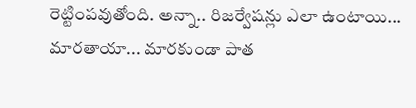రెట్టింపవుతోంది. అన్నా.. రిజర్వేషన్లు ఎలా ఉంటాయి... మారతాయా... మారకుండా పాత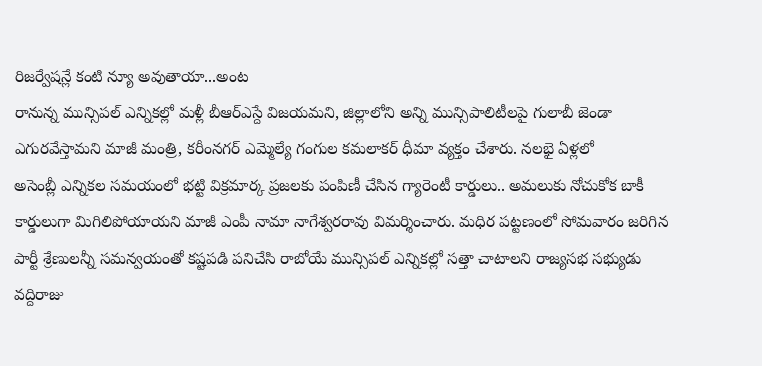రిజర్వేషన్లే కంటి న్యూ అవుతాయా...అంట
రానున్న మున్సిపల్ ఎన్నికల్లో మళ్లీ బీఆర్ఎస్దే విజయమని, జిల్లాలోని అన్ని మున్సిపాలిటీలపై గులాబీ జెండా ఎగురవేస్తామని మాజీ మంత్రి, కరీంనగర్ ఎమ్మెల్యే గంగుల కమలాకర్ ధీమా వ్యక్తం చేశారు. నలభై ఏళ్లలో
అసెంబ్లీ ఎన్నికల సమయంలో భట్టి విక్రమార్క ప్రజలకు పంపిణీ చేసిన గ్యారెంటీ కార్డులు.. అమలుకు నోచుకోక బాకీ కార్డులుగా మిగిలిపోయాయని మాజీ ఎంపీ నామా నాగేశ్వరరావు విమర్శించారు. మధిర పట్టణంలో సోమవారం జరిగిన
పార్టీ శ్రేణులన్నీ సమన్వయంతో కష్టపడి పనిచేసి రాబోయే మున్సిపల్ ఎన్నికల్లో సత్తా చాటాలని రాజ్యసభ సభ్యుడు వద్దిరాజు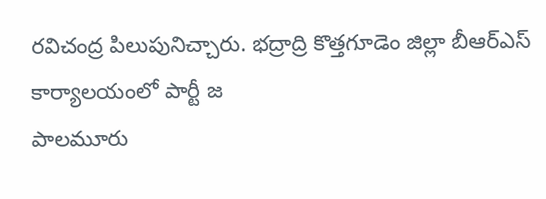రవిచంద్ర పిలుపునిచ్చారు. భద్రాద్రి కొత్తగూడెం జిల్లా బీఆర్ఎస్ కార్యాలయంలో పార్టీ జ
పాలమూరు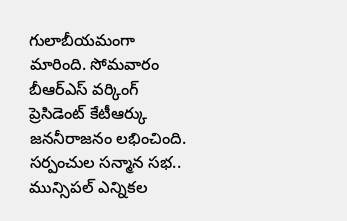గులాబీయమంగా మారింది. సోమవారం బీఆర్ఎస్ వర్కింగ్ ప్రెసిడెంట్ కేటీఆర్కు జననీరాజనం లభించింది. సర్పంచుల సన్మాన సభ.. మున్సిపల్ ఎన్నికల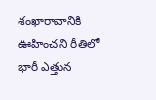శంఖారావానికి ఊహించని రీతిలో భారీ ఎత్తున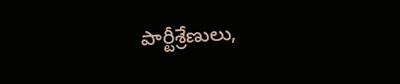పార్టీశ్రేణులు,